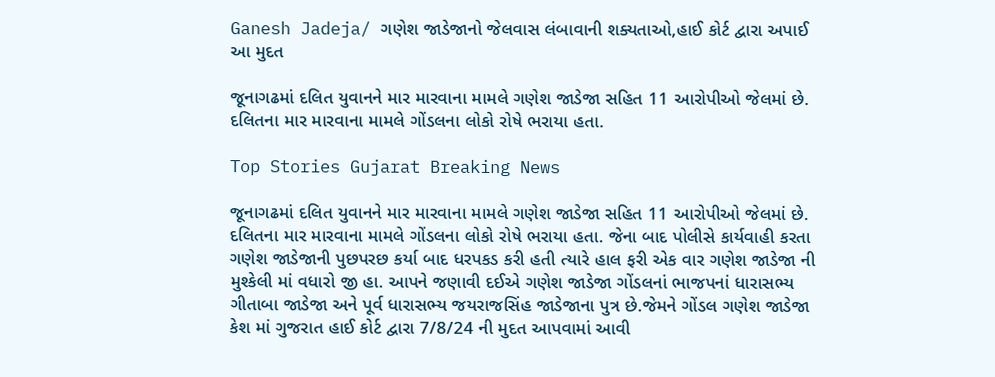Ganesh Jadeja/ ગણેશ જાડેજાનો જેલવાસ લંબાવાની શક્યતાઓ,હાઈ કોર્ટ દ્વારા અપાઈ આ મુદત

જૂનાગઢમાં દલિત યુવાનને માર મારવાના મામલે ગણેશ જાડેજા સહિત 11 આરોપીઓ જેલમાં છે. દલિતના માર મારવાના મામલે ગોંડલના લોકો રોષે ભરાયા હતા.

Top Stories Gujarat Breaking News

જૂનાગઢમાં દલિત યુવાનને માર મારવાના મામલે ગણેશ જાડેજા સહિત 11 આરોપીઓ જેલમાં છે. દલિતના માર મારવાના મામલે ગોંડલના લોકો રોષે ભરાયા હતા. જેના બાદ પોલીસે કાર્યવાહી કરતા ગણેશ જાડેજાની પુછપરછ કર્યા બાદ ધરપકડ કરી હતી ત્યારે હાલ ફરી એક વાર ગણેશ જાડેજા ની મુશ્કેલી માં વધારો જી હા. આપને જણાવી દઈએ ગણેશ જાડેજા ગોંડલનાં ભાજપનાં ધારાસભ્ય ગીતાબા જાડેજા અને પૂર્વ ધારાસભ્ય જયરાજસિંહ જાડેજાના પુત્ર છે.જેમને ગોંડલ ગણેશ જાડેજા કેશ માં ગુજરાત હાઈ કોર્ટ દ્વારા 7/8/24 ની મુદત આપવામાં આવી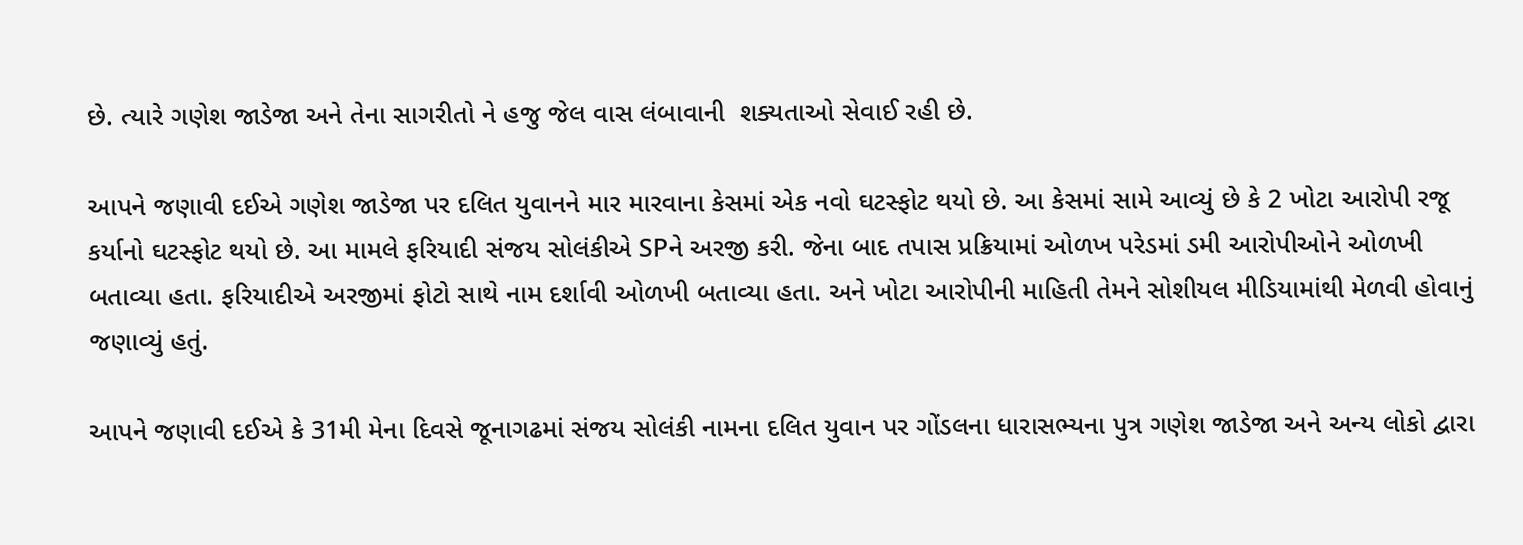છે. ત્યારે ગણેશ જાડેજા અને તેના સાગરીતો ને હજુ જેલ વાસ લંબાવાની  શક્યતાઓ સેવાઈ રહી છે.

આપને જણાવી દઈએ ગણેશ જાડેજા પર દલિત યુવાનને માર મારવાના કેસમાં એક નવો ઘટસ્ફોટ થયો છે. આ કેસમાં સામે આવ્યું છે કે 2 ખોટા આરોપી રજૂ કર્યાનો ઘટસ્ફોટ થયો છે. આ મામલે ફરિયાદી સંજય સોલંકીએ SPને અરજી કરી. જેના બાદ તપાસ પ્રક્રિયામાં ઓળખ પરેડમાં ડમી આરોપીઓને ઓળખી બતાવ્યા હતા. ફરિયાદીએ અરજીમાં ફોટો સાથે નામ દર્શાવી ઓળખી બતાવ્યા હતા. અને ખોટા આરોપીની માહિતી તેમને સોશીયલ મીડિયામાંથી મેળવી હોવાનું જણાવ્યું હતું.

આપને જણાવી દઈએ કે 31મી મેના દિવસે જૂનાગઢમાં સંજય સોલંકી નામના દલિત યુવાન પર ગોંડલના ધારાસભ્યના પુત્ર ગણેશ જાડેજા અને અન્ય લોકો દ્વારા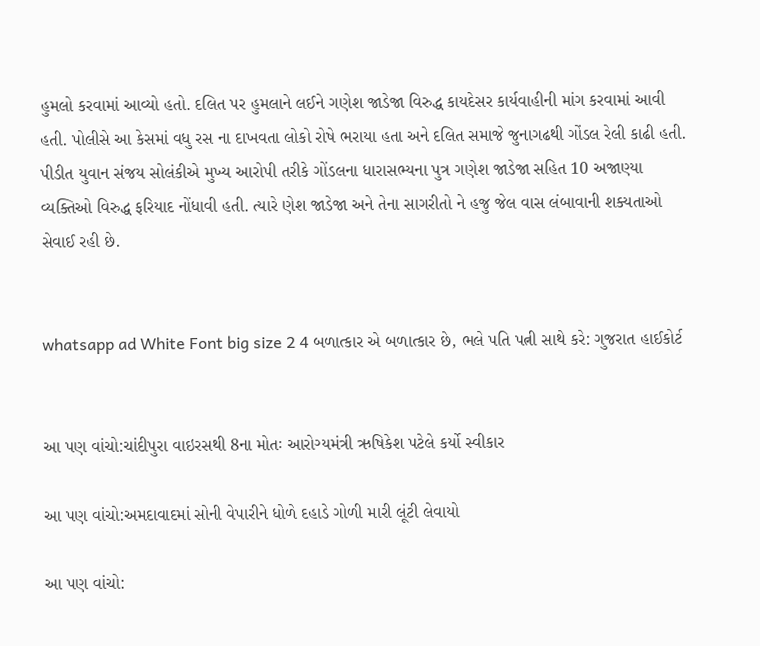હુમલો કરવામાં આવ્યો હતો. દલિત પર હુમલાને લઈને ગણેશ જાડેજા વિરુદ્ધ કાયદેસર કાર્યવાહીની માંગ કરવામાં આવી હતી. પોલીસે આ કેસમાં વધુ રસ ના દાખવતા લોકો રોષે ભરાયા હતા અને દલિત સમાજે જુનાગઢથી ગોંડલ રેલી કાઢી હતી. પીડીત યુવાન સંજય સોલંકીએ મુખ્ય આરોપી તરીકે ગોંડલના ધારાસભ્યના પુત્ર ગણેશ જાડેજા સહિત 10 અજાણ્યા વ્યક્તિઓ વિરુદ્ધ ફરિયાદ નોંધાવી હતી. ત્યારે ણેશ જાડેજા અને તેના સાગરીતો ને હજુ જેલ વાસ લંબાવાની શક્યતાઓ સેવાઈ રહી છે.


whatsapp ad White Font big size 2 4 બળાત્કાર એ બળાત્કાર છે, ભલે પતિ પત્ની સાથે કરે: ગુજરાત હાઈકોર્ટ


આ પણ વાંચો:ચાંદીપુરા વાઇરસથી 8ના મોતઃ આરોગ્યમંત્રી ઋષિકેશ પટેલે કર્યો સ્વીકાર

આ પણ વાંચો:અમદાવાદમાં સોની વેપારીને ધોળે દહાડે ગોળી મારી લૂંટી લેવાયો

આ પણ વાંચો: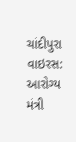ચાંદીપુરા વાઇરસ: આરોગ્ય મંત્રી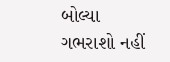બોલ્યા ગભરાશો નહીં